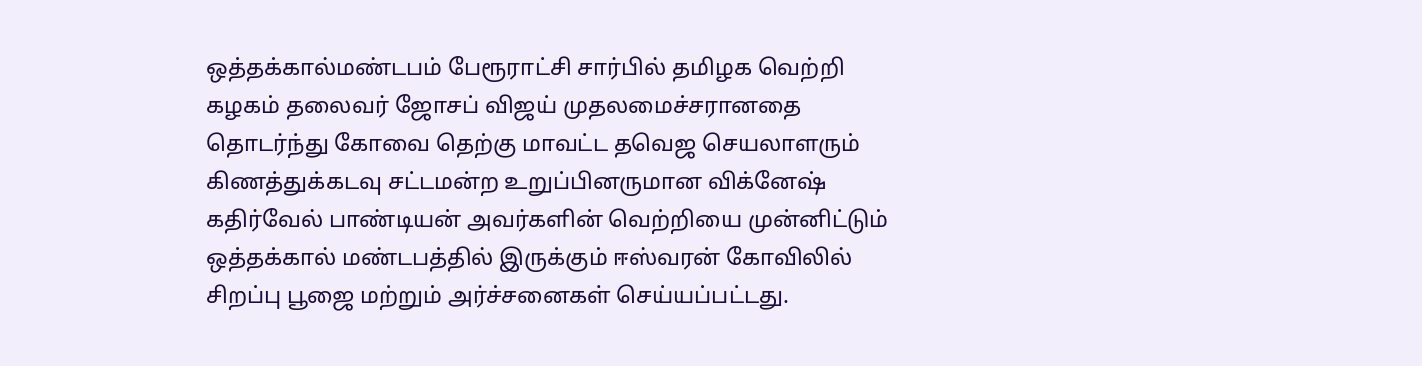ஒத்தக்கால்மண்டபம் பேரூராட்சி சார்பில் தமிழக வெற்றி கழகம் தலைவர் ஜோசப் விஜய் முதலமைச்சரானதை தொடர்ந்து கோவை தெற்கு மாவட்ட தவெஜ செயலாளரும் கிணத்துக்கடவு சட்டமன்ற உறுப்பினருமான விக்னேஷ் கதிர்வேல் பாண்டியன் அவர்களின் வெற்றியை முன்னிட்டும் ஒத்தக்கால் மண்டபத்தில் இருக்கும் ஈஸ்வரன் கோவிலில் சிறப்பு பூஜை மற்றும் அர்ச்சனைகள் செய்யப்பட்டது.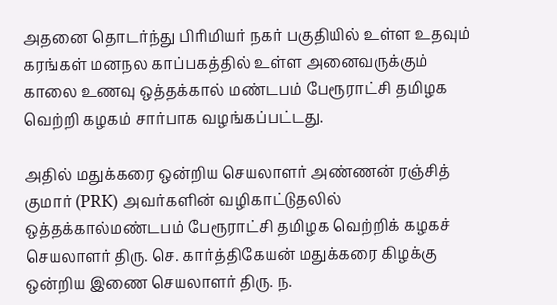அதனை தொடர்ந்து பிரிமியர் நகர் பகுதியில் உள்ள உதவும் கரங்கள் மனநல காப்பகத்தில் உள்ள அனைவருக்கும் காலை உணவு ஒத்தக்கால் மண்டபம் பேரூராட்சி தமிழக வெற்றி கழகம் சார்பாக வழங்கப்பட்டது.

அதில் மதுக்கரை ஒன்றிய செயலாளர் அண்ணன் ரஞ்சித் குமார் (PRK) அவர்களின் வழிகாட்டுதலில் ஒத்தக்கால்மண்டபம் பேரூராட்சி தமிழக வெற்றிக் கழகச் செயலாளர் திரு. செ. கார்த்திகேயன் மதுக்கரை கிழக்கு ஒன்றிய இணை செயலாளர் திரு. ந.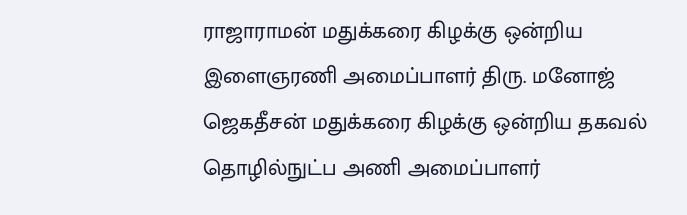ராஜாராமன் மதுக்கரை கிழக்கு ஒன்றிய இளைஞரணி அமைப்பாளர் திரு. மனோஜ் ஜெகதீசன் மதுக்கரை கிழக்கு ஒன்றிய தகவல் தொழில்நுட்ப அணி அமைப்பாளர்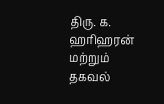திரு. க. ஹரிஹரன் மற்றும் தகவல்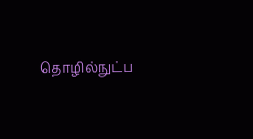தொழில்நுட்ப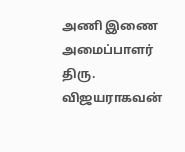அணி இணை அமைப்பாளர் திரு. விஜயராகவன்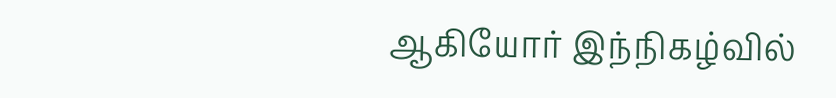ஆகியோர் இந்நிகழ்வில்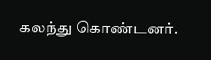கலந்து கொண்டனர்.